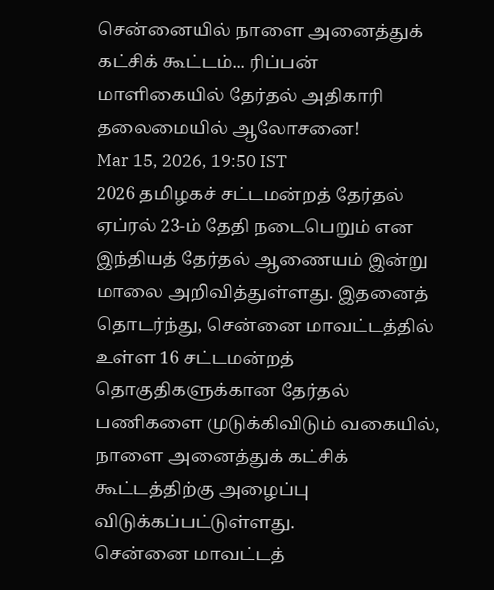சென்னையில் நாளை அனைத்துக் கட்சிக் கூட்டம்... ரிப்பன் மாளிகையில் தேர்தல் அதிகாரி தலைமையில் ஆலோசனை!
Mar 15, 2026, 19:50 IST
2026 தமிழகச் சட்டமன்றத் தேர்தல் ஏப்ரல் 23-ம் தேதி நடைபெறும் என இந்தியத் தேர்தல் ஆணையம் இன்று மாலை அறிவித்துள்ளது. இதனைத் தொடர்ந்து, சென்னை மாவட்டத்தில் உள்ள 16 சட்டமன்றத் தொகுதிகளுக்கான தேர்தல் பணிகளை முடுக்கிவிடும் வகையில், நாளை அனைத்துக் கட்சிக் கூட்டத்திற்கு அழைப்பு விடுக்கப்பட்டுள்ளது.
சென்னை மாவட்டத்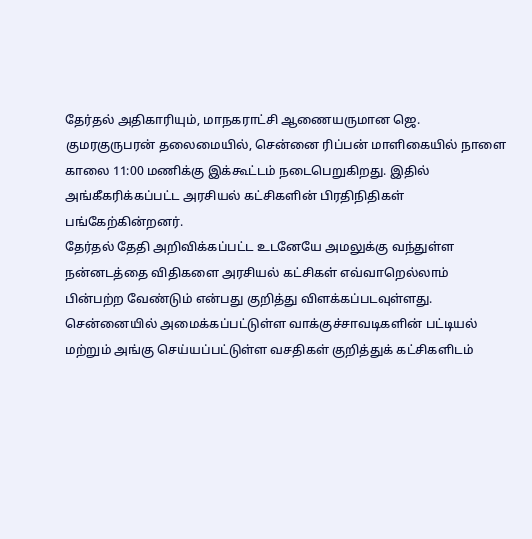தேர்தல் அதிகாரியும், மாநகராட்சி ஆணையருமான ஜெ. குமரகுருபரன் தலைமையில், சென்னை ரிப்பன் மாளிகையில் நாளை காலை 11:00 மணிக்கு இக்கூட்டம் நடைபெறுகிறது. இதில் அங்கீகரிக்கப்பட்ட அரசியல் கட்சிகளின் பிரதிநிதிகள் பங்கேற்கின்றனர்.
தேர்தல் தேதி அறிவிக்கப்பட்ட உடனேயே அமலுக்கு வந்துள்ள நன்னடத்தை விதிகளை அரசியல் கட்சிகள் எவ்வாறெல்லாம் பின்பற்ற வேண்டும் என்பது குறித்து விளக்கப்படவுள்ளது. சென்னையில் அமைக்கப்பட்டுள்ள வாக்குச்சாவடிகளின் பட்டியல் மற்றும் அங்கு செய்யப்பட்டுள்ள வசதிகள் குறித்துக் கட்சிகளிடம்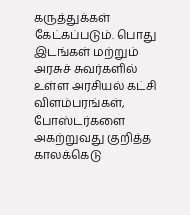கருத்துக்கள் கேட்கப்படும். பொது இடங்கள் மற்றும் அரசுச் சுவர்களில் உள்ள அரசியல் கட்சி விளம்பரங்கள், போஸ்டர்களை அகற்றுவது குறித்த காலக்கெடு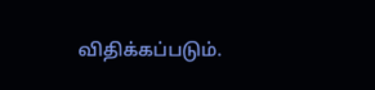விதிக்கப்படும்.